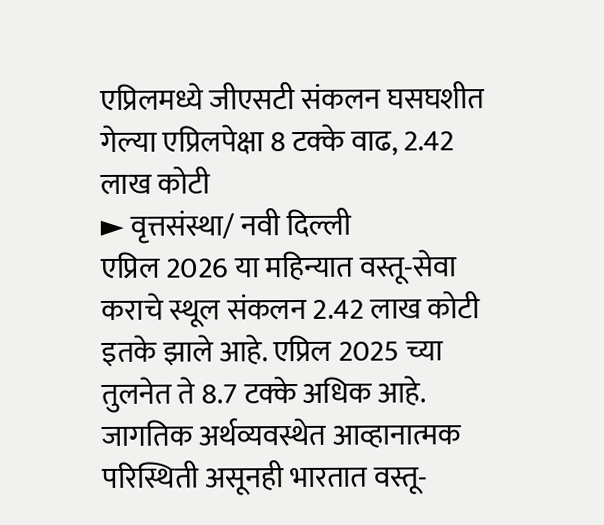एप्रिलमध्ये जीएसटी संकलन घसघशीत
गेल्या एप्रिलपेक्षा 8 टक्के वाढ, 2.42 लाख कोटी
► वृत्तसंस्था/ नवी दिल्ली
एप्रिल 2026 या महिन्यात वस्तू-सेवा कराचे स्थूल संकलन 2.42 लाख कोटी इतके झाले आहे. एप्रिल 2025 च्या तुलनेत ते 8.7 टक्के अधिक आहे. जागतिक अर्थव्यवस्थेत आव्हानात्मक परिस्थिती असूनही भारतात वस्तू-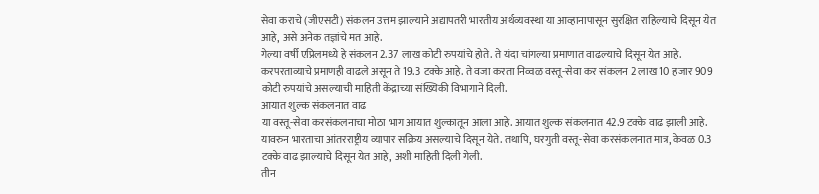सेवा कराचे (जीएसटी) संकलन उत्तम झाल्याने अद्यापतरी भारतीय अर्थव्यवस्था या आव्हानापासून सुरक्षित राहिल्याचे दिसून येत आहे, असे अनेक तज्ञांचे मत आहे.
गेल्या वर्षी एप्रिलमध्ये हे संकलन 2.37 लाख कोटी रुपयांचे होते. ते यंदा चांगल्या प्रमाणात वाढल्याचे दिसून येत आहे. करपरताव्याचे प्रमाणही वाढले असून ते 19.3 टक्के आहे. ते वजा करता निव्वळ वस्तू-सेवा कर संकलन 2 लाख 10 हजार 909 कोटी रुपयांचे असल्याची माहिती केंद्राच्या संख्यिकी विभागाने दिली.
आयात शुल्क संकलनात वाढ
या वस्तू-सेवा करसंकलनाचा मोठा भाग आयात शुल्कातून आला आहे. आयात शुल्क संकलनात 42.9 टक्के वाढ झाली आहे. यावरुन भारताचा आंतरराष्ट्रीय व्यापार सक्रिय असल्याचे दिसून येते. तथापि, घरगुती वस्तू-सेवा करसंकलनात मात्र, केवळ 0.3 टक्के वाढ झाल्याचे दिसून येत आहे, अशी माहिती दिली गेली.
तीन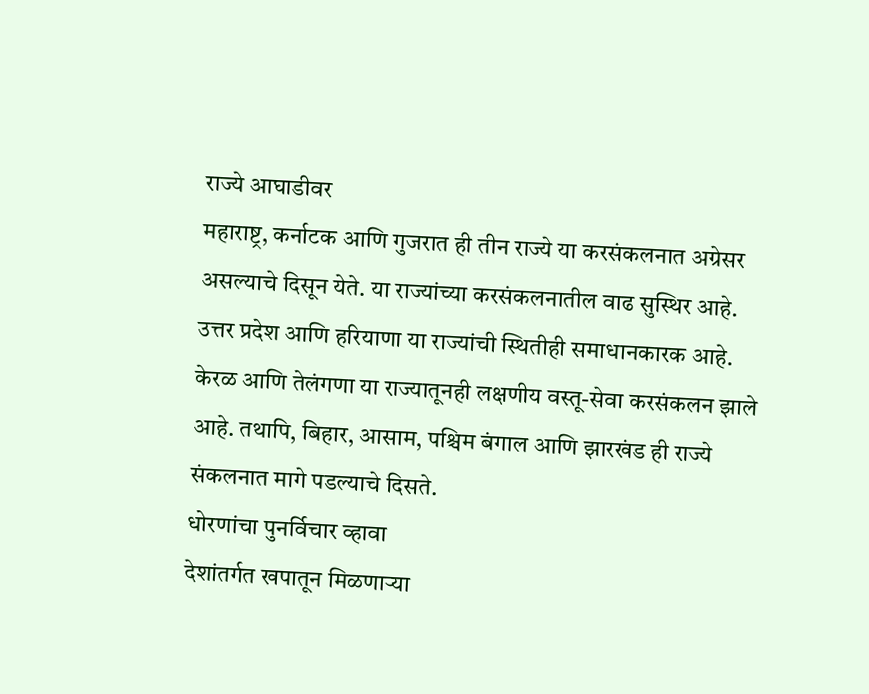राज्ये आघाडीवर
महाराष्ट्र, कर्नाटक आणि गुजरात ही तीन राज्ये या करसंकलनात अग्रेसर असल्याचे दिसून येते. या राज्यांच्या करसंकलनातील वाढ सुस्थिर आहे. उत्तर प्रदेश आणि हरियाणा या राज्यांची स्थितीही समाधानकारक आहे. केरळ आणि तेलंगणा या राज्यातूनही लक्षणीय वस्तू-सेवा करसंकलन झाले आहे. तथापि, बिहार, आसाम, पश्चिम बंगाल आणि झारखंड ही राज्ये संकलनात मागे पडल्याचे दिसते.
धोरणांचा पुनर्विचार व्हावा
देशांतर्गत खपातून मिळणाऱ्या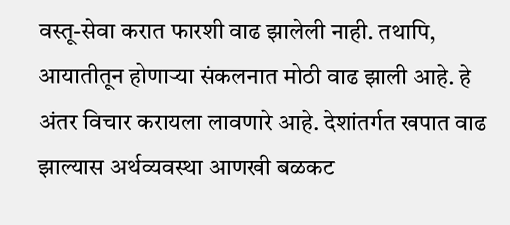वस्तू-सेवा करात फारशी वाढ झालेली नाही. तथापि, आयातीतून होणाऱ्या संकलनात मोठी वाढ झाली आहे. हे अंतर विचार करायला लावणारे आहे. देशांतर्गत खपात वाढ झाल्यास अर्थव्यवस्था आणखी बळकट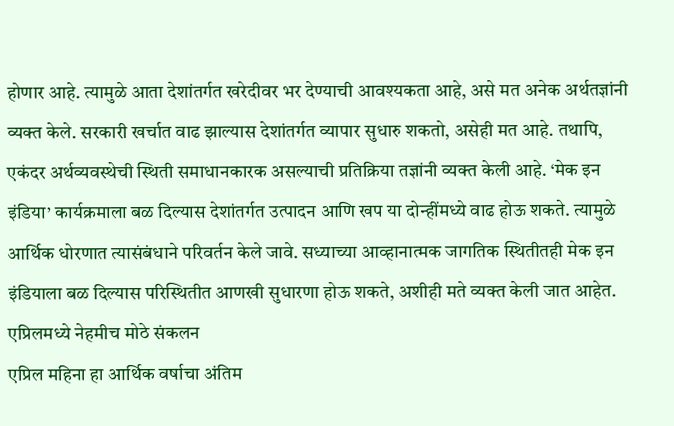होणार आहे. त्यामुळे आता देशांतर्गत खरेदीवर भर देण्याची आवश्यकता आहे, असे मत अनेक अर्थतज्ञांनी व्यक्त केले. सरकारी खर्चात वाढ झाल्यास देशांतर्गत व्यापार सुधारु शकतो, असेही मत आहे. तथापि, एकंदर अर्थव्यवस्थेची स्थिती समाधानकारक असल्याची प्रतिक्रिया तज्ञांनी व्यक्त केली आहे. ‘मेक इन इंडिया’ कार्यक्रमाला बळ दिल्यास देशांतर्गत उत्पादन आणि खप या दोन्हींमध्ये वाढ होऊ शकते. त्यामुळे आर्थिक धोरणात त्यासंबंधाने परिवर्तन केले जावे. सध्याच्या आव्हानात्मक जागतिक स्थितीतही मेक इन इंडियाला बळ दिल्यास परिस्थितीत आणखी सुधारणा होऊ शकते, अशीही मते व्यक्त केली जात आहेत.
एप्रिलमध्ये नेहमीच मोठे संकलन
एप्रिल महिना हा आर्थिक वर्षाचा अंतिम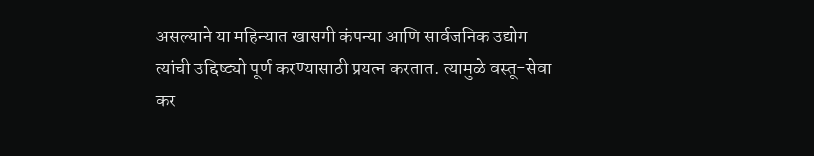असल्याने या महिन्यात खासगी कंपन्या आणि सार्वजनिक उद्योग त्यांची उद्दिष्ट्यो पूर्ण करण्यासाठी प्रयत्न करतात. त्यामुळे वस्तू-सेवा कर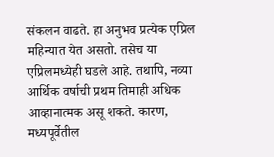संकलन वाढते. हा अनुभव प्रत्येक एप्रिल महिन्यात येत असतो. तसेच या एप्रिलमध्येही घडले आहे. तथापि, नव्या आर्थिक वर्षाची प्रथम तिमाही अधिक आव्हानात्मक असू शकते. कारण, मध्यपूर्वेतील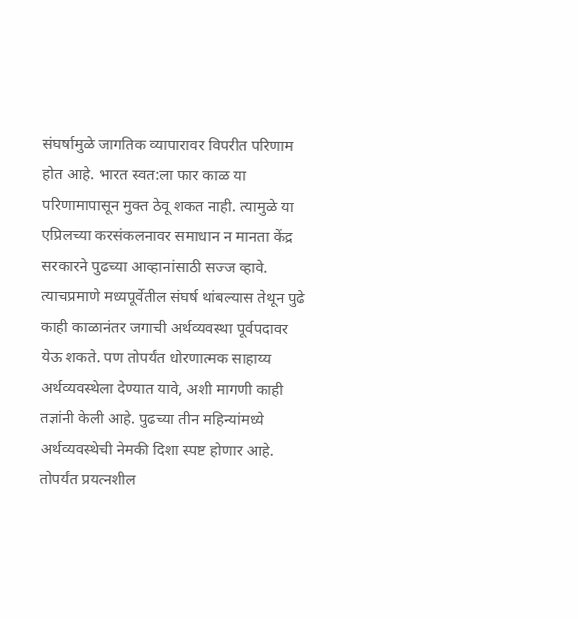संघर्षामुळे जागतिक व्यापारावर विपरीत परिणाम होत आहे. भारत स्वत:ला फार काळ या परिणामापासून मुक्त ठेवू शकत नाही. त्यामुळे या एप्रिलच्या करसंकलनावर समाधान न मानता केंद्र सरकारने पुढच्या आव्हानांसाठी सज्ज व्हावे. त्याचप्रमाणे मध्यपूर्वेतील संघर्ष थांबल्यास तेथून पुढे काही काळानंतर जगाची अर्थव्यवस्था पूर्वपदावर येऊ शकते. पण तोपर्यंत धोरणात्मक साहाय्य अर्थव्यवस्थेला देण्यात यावे, अशी मागणी काही तज्ञांनी केली आहे. पुढच्या तीन महिन्यांमध्ये अर्थव्यवस्थेची नेमकी दिशा स्पष्ट होणार आहे. तोपर्यंत प्रयत्नशील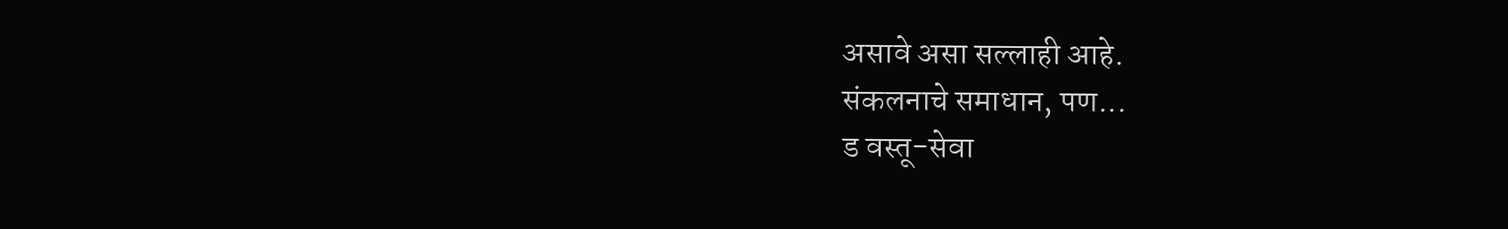असावे असा सल्लाही आहे.
संकलनाचे समाधान, पण...
ड वस्तू-सेवा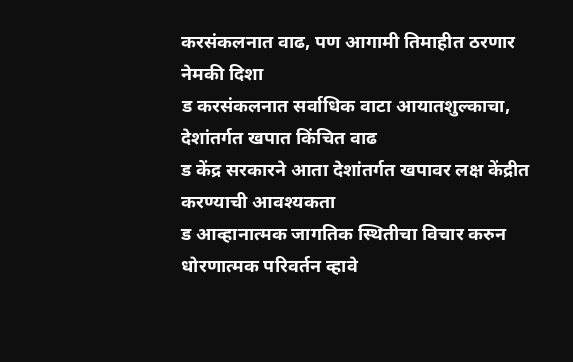करसंकलनात वाढ, पण आगामी तिमाहीत ठरणार नेमकी दिशा
ड करसंकलनात सर्वाधिक वाटा आयातशुल्काचा, देशांतर्गत खपात किंचित वाढ
ड केंद्र सरकारने आता देशांतर्गत खपावर लक्ष केंद्रीत करण्याची आवश्यकता
ड आव्हानात्मक जागतिक स्थितीचा विचार करुन धोरणात्मक परिवर्तन व्हावे